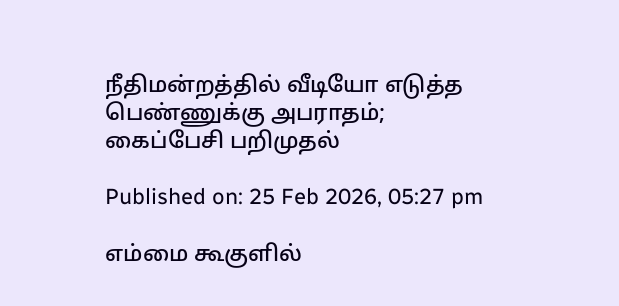நீதிமன்றத்தில் வீடியோ எடுத்த பெண்ணுக்கு அபராதம்; கைப்பேசி பறிமுதல்

Published on: 25 Feb 2026, 05:27 pm

எம்மை கூகுளில்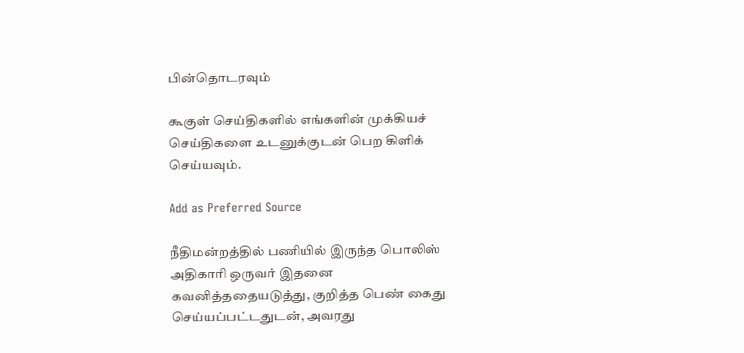பின்தொடரவும்

கூகுள் செய்திகளில் எங்களின் முக்கியச் செய்திகளை உடனுக்குடன் பெற கிளிக் செய்யவும்.

Add as Preferred Source

நீதிமன்றத்தில் பணியில் இருந்த பொலிஸ் அதிகாரி ஒருவர் இதனை கவனித்ததையடுத்து, குறித்த பெண் கைது செய்யப்பட்டதுடன், அவரது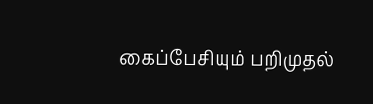கைப்பேசியும் பறிமுதல்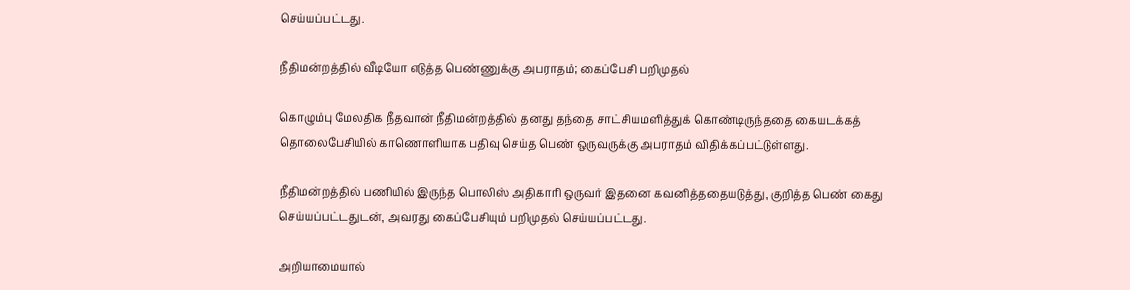செய்யப்பட்டது.

நீதிமன்றத்தில் வீடியோ எடுத்த பெண்ணுக்கு அபராதம்; கைப்பேசி பறிமுதல்

கொழும்பு மேலதிக நீதவான் நீதிமன்றத்தில் தனது தந்தை சாட்சியமளித்துக் கொண்டிருந்ததை கையடக்கத் தொலைபேசியில் காணொளியாக பதிவு செய்த பெண் ஒருவருக்கு அபராதம் விதிக்கப்பட்டுள்ளது.

நீதிமன்றத்தில் பணியில் இருந்த பொலிஸ் அதிகாரி ஒருவர் இதனை கவனித்ததையடுத்து, குறித்த பெண் கைது செய்யப்பட்டதுடன், அவரது கைப்பேசியும் பறிமுதல் செய்யப்பட்டது.

அறியாமையால்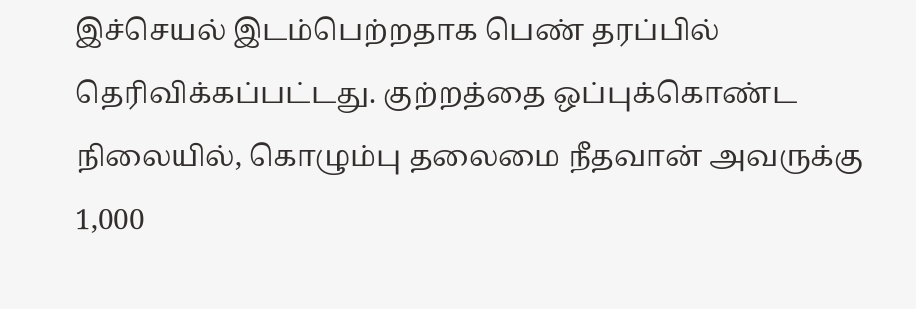இச்செயல் இடம்பெற்றதாக பெண் தரப்பில் தெரிவிக்கப்பட்டது. குற்றத்தை ஒப்புக்கொண்ட நிலையில், கொழும்பு தலைமை நீதவான் அவருக்கு 1,000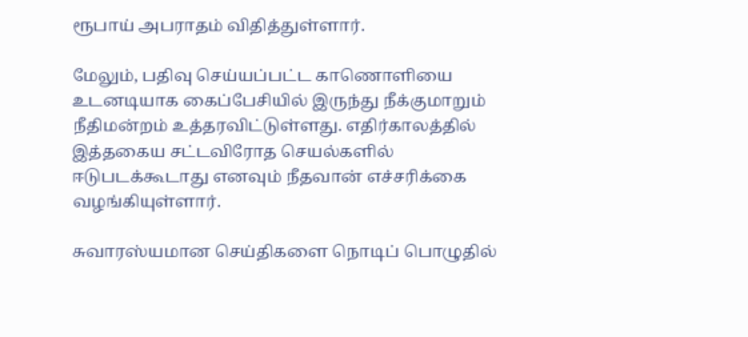ரூபாய் அபராதம் விதித்துள்ளார்.

மேலும், பதிவு செய்யப்பட்ட காணொளியை உடனடியாக கைப்பேசியில் இருந்து நீக்குமாறும் நீதிமன்றம் உத்தரவிட்டுள்ளது. எதிர்காலத்தில் இத்தகைய சட்டவிரோத செயல்களில் ஈடுபடக்கூடாது எனவும் நீதவான் எச்சரிக்கை வழங்கியுள்ளார்.

சுவாரஸ்யமான செய்திகளை நொடிப் பொழுதில்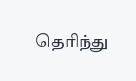தெரிந்து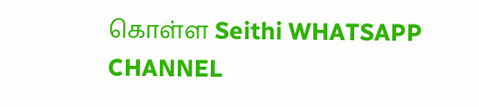கொள்ள Seithi WHATSAPP CHANNEL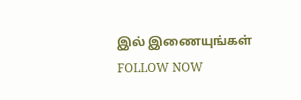இல் இணையுங்கள் FOLLOW NOW